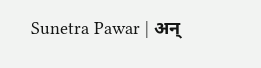Sunetra Pawar | अन्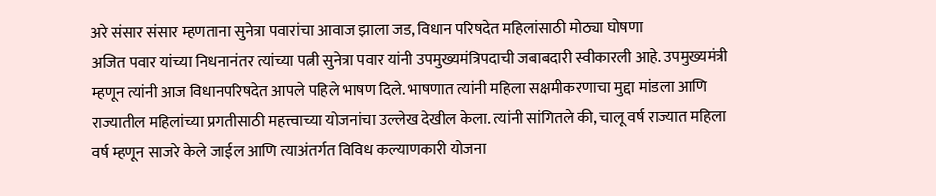अरे संसार संसार म्हणताना सुनेत्रा पवारांचा आवाज झाला जड, विधान परिषदेत महिलांसाठी मोठ्या घोषणा
अजित पवार यांच्या निधनानंतर त्यांच्या पत्नी सुनेत्रा पवार यांनी उपमुख्यमंत्रिपदाची जबाबदारी स्वीकारली आहे. उपमुख्यमंत्री म्हणून त्यांनी आज विधानपरिषदेत आपले पहिले भाषण दिले. भाषणात त्यांनी महिला सक्षमीकरणाचा मुद्दा मांडला आणि राज्यातील महिलांच्या प्रगतीसाठी महत्त्वाच्या योजनांचा उल्लेख देखील केला. त्यांनी सांगितले की, चालू वर्ष राज्यात महिला वर्ष म्हणून साजरे केले जाईल आणि त्याअंतर्गत विविध कल्याणकारी योजना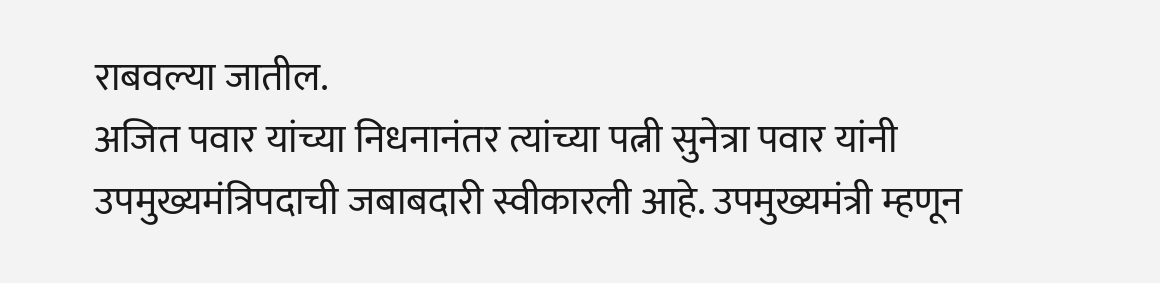राबवल्या जातील.
अजित पवार यांच्या निधनानंतर त्यांच्या पत्नी सुनेत्रा पवार यांनी उपमुख्यमंत्रिपदाची जबाबदारी स्वीकारली आहे. उपमुख्यमंत्री म्हणून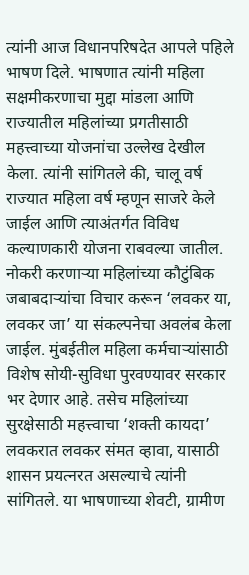त्यांनी आज विधानपरिषदेत आपले पहिले भाषण दिले. भाषणात त्यांनी महिला सक्षमीकरणाचा मुद्दा मांडला आणि राज्यातील महिलांच्या प्रगतीसाठी महत्त्वाच्या योजनांचा उल्लेख देखील केला. त्यांनी सांगितले की, चालू वर्ष राज्यात महिला वर्ष म्हणून साजरे केले जाईल आणि त्याअंतर्गत विविध कल्याणकारी योजना राबवल्या जातील. नोकरी करणाऱ्या महिलांच्या कौटुंबिक जबाबदाऱ्यांचा विचार करून ‘लवकर या, लवकर जा’ या संकल्पनेचा अवलंब केला जाईल. मुंबईतील महिला कर्मचाऱ्यांसाठी विशेष सोयी-सुविधा पुरवण्यावर सरकार भर देणार आहे. तसेच महिलांच्या सुरक्षेसाठी महत्त्वाचा ‘शक्ती कायदा’ लवकरात लवकर संमत व्हावा, यासाठी शासन प्रयत्नरत असल्याचे त्यांनी सांगितले. या भाषणाच्या शेवटी, ग्रामीण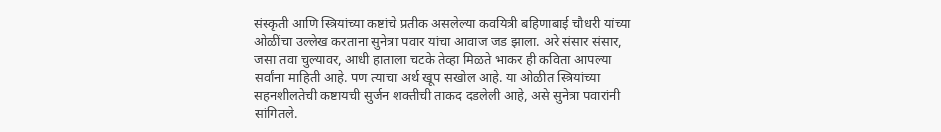संस्कृती आणि स्त्रियांच्या कष्टांचे प्रतीक असलेल्या कवयित्री बहिणाबाई चौधरी यांच्या ओळींचा उल्लेख करताना सुनेत्रा पवार यांचा आवाज जड झाला. अरे संसार संसार, जसा तवा चुल्यावर, आधी हाताला चटके तेव्हा मिळते भाकर ही कविता आपल्या सर्वांना माहिती आहे. पण त्याचा अर्थ खूप सखोल आहे. या ओळीत स्त्रियांच्या सहनशीलतेची कष्टायची सुर्जन शक्तीची ताकद दडलेली आहे, असे सुनेत्रा पवारांनी सांगितले.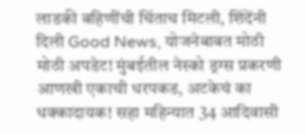लाडकी बहिणींची चिंताच मिटली, शिंदेंनी दिली Good News, योजनेबाबत मोठी
मोठी अपडेट! मुंबईतील नेस्को ड्रग्स प्रकरणी आणखी एकाची धरपकड, अटकेचं का
धक्कादायक! सहा महिन्यात 34 आदिवासी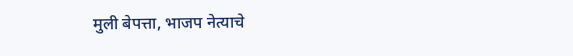मुली बेपत्ता, भाजप नेत्याचे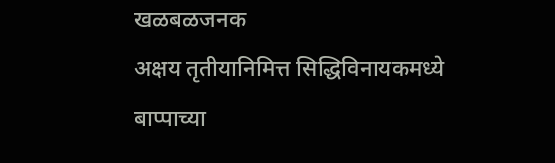खळबळजनक
अक्षय तृतीयानिमित्त सिद्धिविनायकमध्ये बाप्पाच्या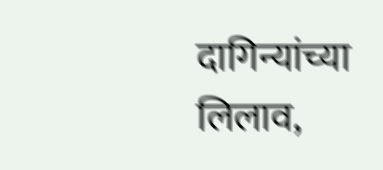दागिन्यांच्या लिलाव,